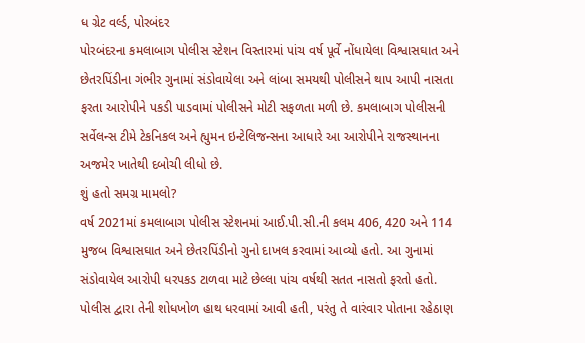ધ ગ્રેટ વર્લ્ડ, પોરબંદર
પોરબંદરના કમલાબાગ પોલીસ સ્ટેશન વિસ્તારમાં પાંચ વર્ષ પૂર્વે નોંધાયેલા વિશ્વાસઘાત અને છેતરપિંડીના ગંભીર ગુનામાં સંડોવાયેલા અને લાંબા સમયથી પોલીસને થાપ આપી નાસતા ફરતા આરોપીને પકડી પાડવામાં પોલીસને મોટી સફળતા મળી છે. કમલાબાગ પોલીસની સર્વેલન્સ ટીમે ટેકનિકલ અને હ્યુમન ઇન્ટેલિજન્સના આધારે આ આરોપીને રાજસ્થાનના અજમેર ખાતેથી દબોચી લીધો છે.
શું હતો સમગ્ર મામલો?
વર્ષ 2021માં કમલાબાગ પોલીસ સ્ટેશનમાં આઈ.પી.સી.ની કલમ 406, 420 અને 114 મુજબ વિશ્વાસઘાત અને છેતરપિંડીનો ગુનો દાખલ કરવામાં આવ્યો હતો. આ ગુનામાં સંડોવાયેલ આરોપી ધરપકડ ટાળવા માટે છેલ્લા પાંચ વર્ષથી સતત નાસતો ફરતો હતો. પોલીસ દ્વારા તેની શોધખોળ હાથ ધરવામાં આવી હતી, પરંતુ તે વારંવાર પોતાના રહેઠાણ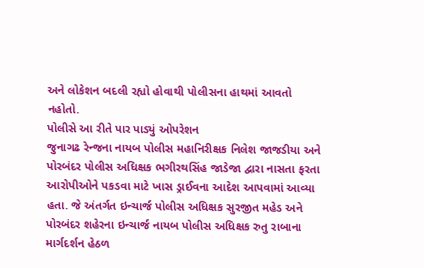અને લોકેશન બદલી રહ્યો હોવાથી પોલીસના હાથમાં આવતો નહોતો.
પોલીસે આ રીતે પાર પાડ્યું ઓપરેશન
જુનાગઢ રેન્જના નાયબ પોલીસ મહાનિરીક્ષક નિલેશ જાજડીયા અને પોરબંદર પોલીસ અધિક્ષક ભગીરથસિંહ જાડેજા દ્વારા નાસતા ફરતા આરોપીઓને પકડવા માટે ખાસ ડ્રાઈવના આદેશ આપવામાં આવ્યા હતા. જે અંતર્ગત ઇન્ચાર્જ પોલીસ અધિક્ષક સુરજીત મહેડ અને પોરબંદર શહેરના ઇન્ચાર્જ નાયબ પોલીસ અધિક્ષક રુતુ રાબાના માર્ગદર્શન હેઠળ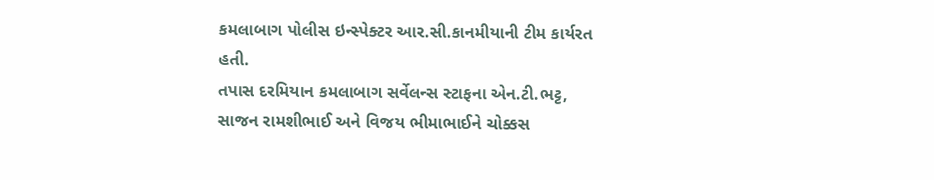કમલાબાગ પોલીસ ઇન્સ્પેક્ટર આર.સી.કાનમીયાની ટીમ કાર્યરત હતી.
તપાસ દરમિયાન કમલાબાગ સર્વેલન્સ સ્ટાફના એન.ટી.ભટ્ટ, સાજન રામશીભાઈ અને વિજય ભીમાભાઈને ચોક્કસ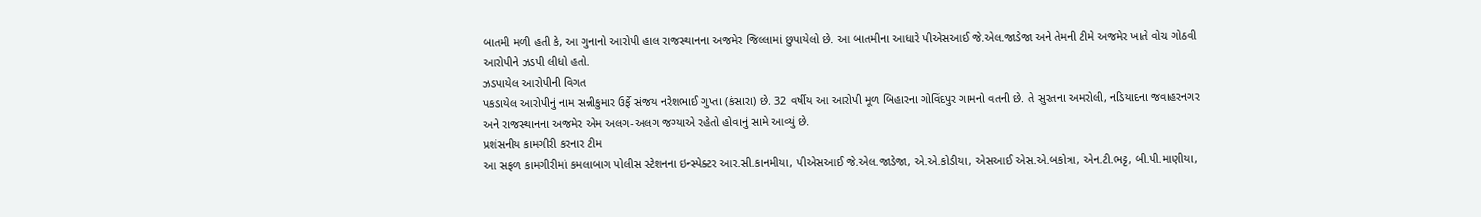બાતમી મળી હતી કે, આ ગુનાનો આરોપી હાલ રાજસ્થાનના અજમેર જિલ્લામાં છુપાયેલો છે. આ બાતમીના આધારે પીએસઆઈ જે.એલ.જાડેજા અને તેમની ટીમે અજમેર ખાતે વોચ ગોઠવી આરોપીને ઝડપી લીધો હતો.
ઝડપાયેલ આરોપીની વિગત
પકડાયેલ આરોપીનું નામ સન્નીકુમાર ઉર્ફે સંજય નરેશભાઈ ગુપ્તા (કંસારા) છે. 32 વર્ષીય આ આરોપી મૂળ બિહારના ગોવિંદપુર ગામનો વતની છે. તે સુરતના અમરોલી, નડિયાદના જવાહરનગર અને રાજસ્થાનના અજમેર એમ અલગ-અલગ જગ્યાએ રહેતો હોવાનું સામે આવ્યું છે.
પ્રશંસનીય કામગીરી કરનાર ટીમ
આ સફળ કામગીરીમાં કમલાબાગ પોલીસ સ્ટેશનના ઇન્સ્પેક્ટર આર.સી.કાનમીયા, પીએસઆઈ જે.એલ.જાડેજા, એ.એ.કોડીયા, એસઆઈ એસ.એ.બકોત્રા, એન.ટી.ભટ્ટ, બી.પી.માણીયા,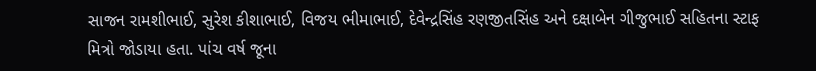સાજન રામશીભાઈ, સુરેશ કીશાભાઈ, વિજય ભીમાભાઈ, દેવેન્દ્રસિંહ રણજીતસિંહ અને દક્ષાબેન ગીજુભાઈ સહિતના સ્ટાફ મિત્રો જોડાયા હતા. પાંચ વર્ષ જૂના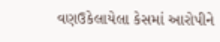વણઉકેલાયેલા કેસમાં આરોપીને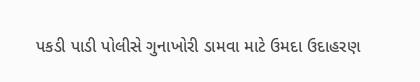પકડી પાડી પોલીસે ગુનાખોરી ડામવા માટે ઉમદા ઉદાહરણ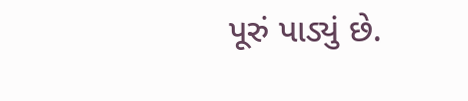પૂરું પાડ્યું છે.